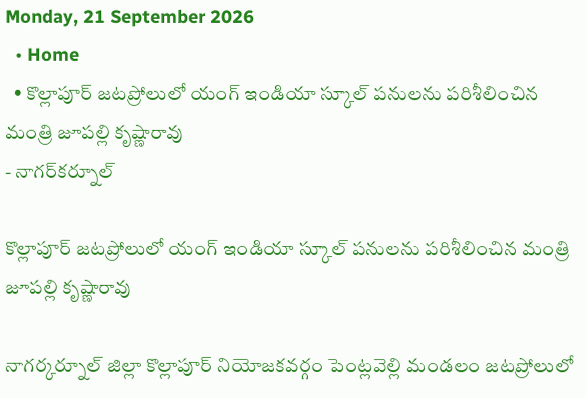Monday, 21 September 2026
  • Home
  • కొల్లాపూర్ జటప్రోలులో యంగ్‌ ఇండియా స్కూల్‌ పనులను పరిశీలించిన మంత్రి జూపల్లి కృష్ణారావు
- నాగర్‌కర్నూల్

కొల్లాపూర్ జటప్రోలులో యంగ్‌ ఇండియా స్కూల్‌ పనులను పరిశీలించిన మంత్రి జూపల్లి కృష్ణారావు

నాగర్కర్నూల్ జిల్లా కొల్లాపూర్‌ నియోజకవర్గం పెంట్లవెల్లి మండలం జటప్రోలులో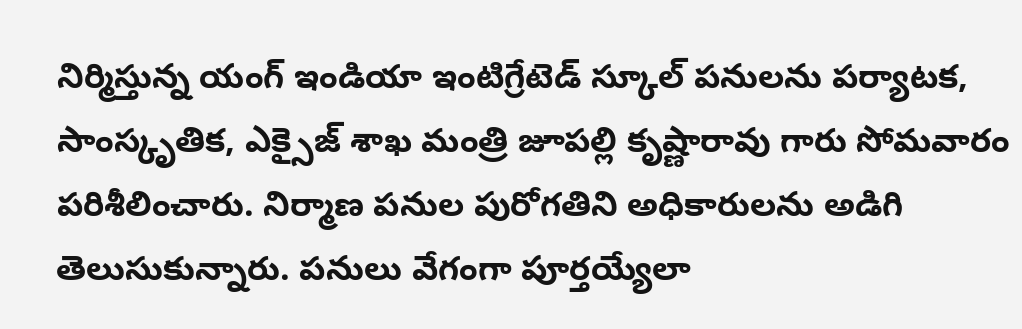నిర్మిస్తున్న యంగ్‌ ఇండియా ఇంటిగ్రేటెడ్‌ స్కూల్‌ పనులను పర్యాటక, సాంస్కృతిక, ఎక్సైజ్‌ శాఖ మంత్రి జూపల్లి కృష్ణారావు గారు సోమవారం పరిశీలించారు. నిర్మాణ పనుల పురోగతిని అధికారులను అడిగి తెలుసుకున్నారు. పనులు వేగంగా పూర్తయ్యేలా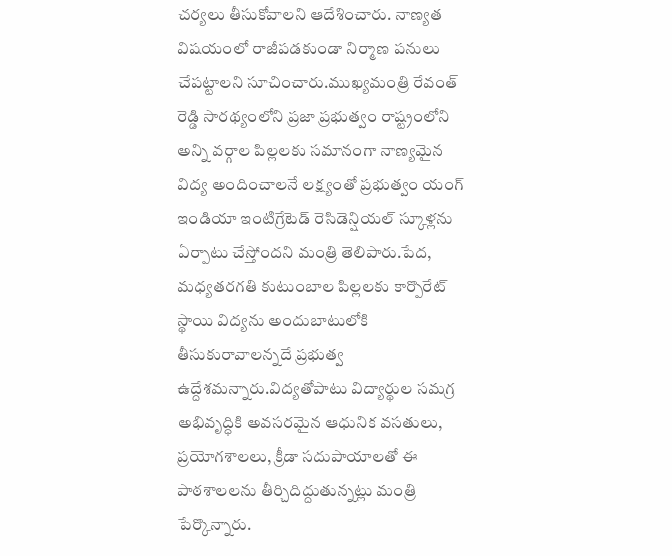చర్యలు తీసుకోవాలని ఆదేశించారు. నాణ్యత విషయంలో రాజీపడకుండా నిర్మాణ పనులు చేపట్టాలని సూచించారు.ముఖ్యమంత్రి రేవంత్ రెడ్డి సారథ్యంలోని ప్రజా ప్రభుత్వం రాష్ట్రంలోని అన్ని వర్గాల పిల్లలకు సమానంగా నాణ్యమైన విద్య అందించాలనే లక్ష్యంతో ప్రభుత్వం యంగ్‌ ఇండియా ఇంటిగ్రేటెడ్‌ రెసిడెన్షియల్‌ స్కూళ్లను ఏర్పాటు చేస్తోందని మంత్రి తెలిపారు.పేద, మధ్యతరగతి కుటుంబాల పిల్లలకు కార్పొరేట్‌ స్థాయి విద్యను అందుబాటులోకి తీసుకురావాలన్నదే ప్రభుత్వ ఉద్దేశమన్నారు.విద్యతోపాటు విద్యార్థుల సమగ్ర అభివృద్ధికి అవసరమైన ఆధునిక వసతులు, ప్రయోగశాలలు, క్రీడా సదుపాయాలతో ఈ పాఠశాలలను తీర్చిదిద్దుతున్నట్లు మంత్రి పేర్కొన్నారు.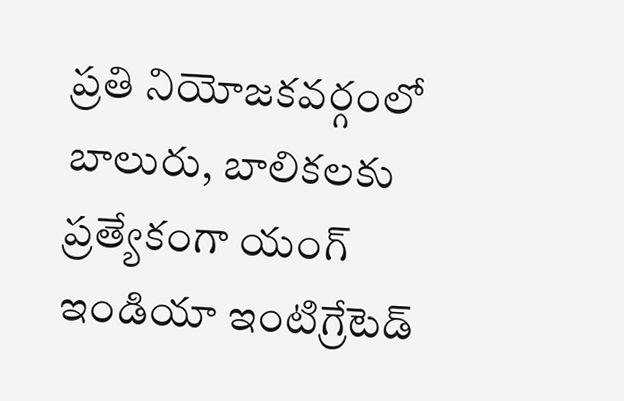ప్రతి నియోజకవర్గంలో బాలురు, బాలికలకు ప్రత్యేకంగా యంగ్‌ ఇండియా ఇంటిగ్రేటెడ్‌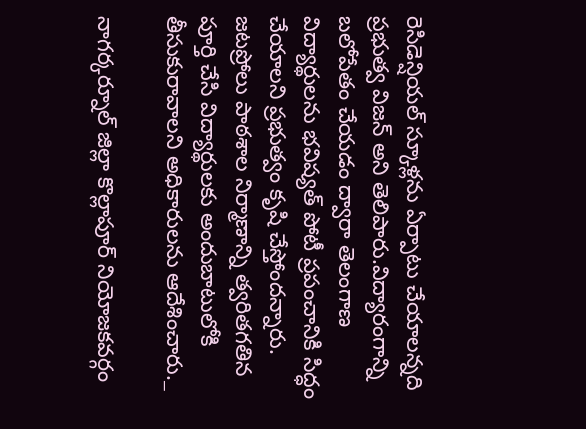రెసిడెన్షియల్‌ స్కూళ్లను ఏర్పాటు చేయాలన్నది ప్రభుత్వ విజన్‌ అని తెలిపారు.విద్యారంగాన్ని బలోపేతం చేయడం ద్వారా తెలంగాణ విద్యార్థులను భవిష్యత్‌ పోటీ ప్రపంచానికి సిద్ధం చేయాలని ప్రభుత్వం కృషి చేస్తోందన్నారు. జటప్రోలు పాఠశాల నిర్మాణాన్ని త్వరితగతిన పూర్తి చేసి విద్యార్థులకు అందుబాటులోకి తీసుకురావాలని అధికారులను ఆదేశించారు._

నాగర్కర్నూల్ జిల్లా కొల్లాపూర్‌ నియోజకవర్గం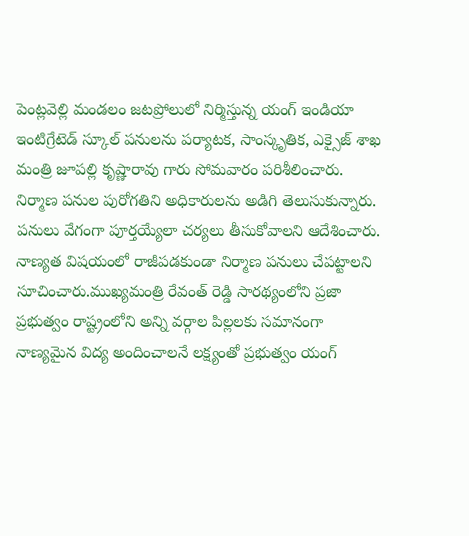పెంట్లవెల్లి మండలం జటప్రోలులో నిర్మిస్తున్న యంగ్‌ ఇండియా ఇంటిగ్రేటెడ్‌ స్కూల్‌ పనులను పర్యాటక, సాంస్కృతిక, ఎక్సైజ్‌ శాఖ మంత్రి జూపల్లి కృష్ణారావు గారు సోమవారం పరిశీలించారు. నిర్మాణ పనుల పురోగతిని అధికారులను అడిగి తెలుసుకున్నారు. పనులు వేగంగా పూర్తయ్యేలా చర్యలు తీసుకోవాలని ఆదేశించారు. నాణ్యత విషయంలో రాజీపడకుండా నిర్మాణ పనులు చేపట్టాలని సూచించారు.ముఖ్యమంత్రి రేవంత్ రెడ్డి సారథ్యంలోని ప్రజా ప్రభుత్వం రాష్ట్రంలోని అన్ని వర్గాల పిల్లలకు సమానంగా నాణ్యమైన విద్య అందించాలనే లక్ష్యంతో ప్రభుత్వం యంగ్‌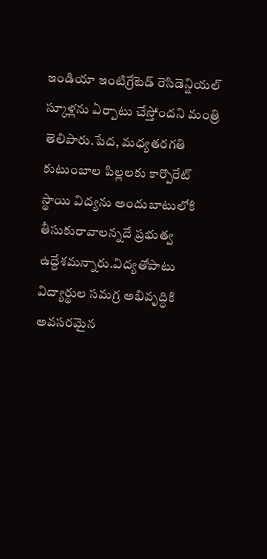ఇండియా ఇంటిగ్రేటెడ్‌ రెసిడెన్షియల్‌ స్కూళ్లను ఏర్పాటు చేస్తోందని మంత్రి తెలిపారు.పేద, మధ్యతరగతి కుటుంబాల పిల్లలకు కార్పొరేట్‌ స్థాయి విద్యను అందుబాటులోకి తీసుకురావాలన్నదే ప్రభుత్వ ఉద్దేశమన్నారు.విద్యతోపాటు విద్యార్థుల సమగ్ర అభివృద్ధికి అవసరమైన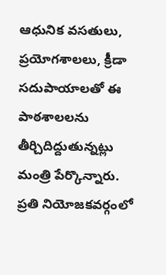ఆధునిక వసతులు, ప్రయోగశాలలు, క్రీడా సదుపాయాలతో ఈ పాఠశాలలను తీర్చిదిద్దుతున్నట్లు మంత్రి పేర్కొన్నారు. ప్రతి నియోజకవర్గంలో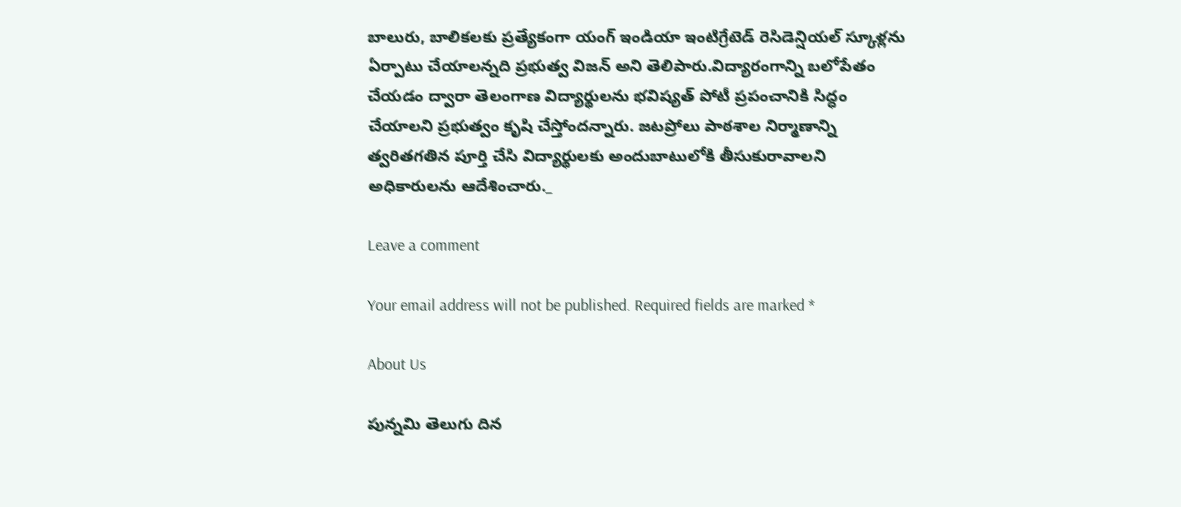బాలురు, బాలికలకు ప్రత్యేకంగా యంగ్‌ ఇండియా ఇంటిగ్రేటెడ్‌ రెసిడెన్షియల్‌ స్కూళ్లను ఏర్పాటు చేయాలన్నది ప్రభుత్వ విజన్‌ అని తెలిపారు.విద్యారంగాన్ని బలోపేతం చేయడం ద్వారా తెలంగాణ విద్యార్థులను భవిష్యత్‌ పోటీ ప్రపంచానికి సిద్ధం చేయాలని ప్రభుత్వం కృషి చేస్తోందన్నారు. జటప్రోలు పాఠశాల నిర్మాణాన్ని త్వరితగతిన పూర్తి చేసి విద్యార్థులకు అందుబాటులోకి తీసుకురావాలని అధికారులను ఆదేశించారు._

Leave a comment

Your email address will not be published. Required fields are marked *

About Us

పున్నమి తెలుగు దిన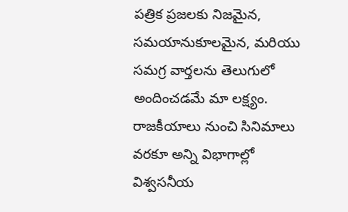పత్రిక ప్రజలకు నిజమైన, సమయానుకూలమైన, మరియు సమగ్ర వార్తలను తెలుగులో అందించడమే మా లక్ష్యం.
రాజకీయాలు నుంచి సినిమాలు వరకూ అన్ని విభాగాల్లో విశ్వసనీయ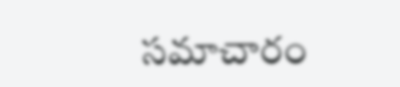సమాచారం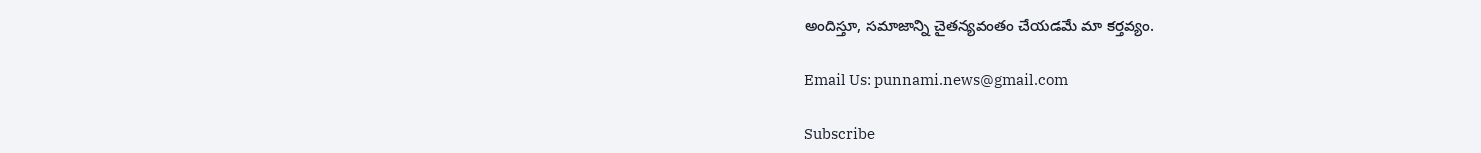అందిస్తూ, సమాజాన్ని చైతన్యవంతం చేయడమే మా కర్తవ్యం.

Email Us: punnami.news@gmail.com

Subscribe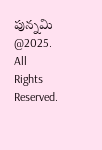పున్నమి  @2025. All Rights Reserved.